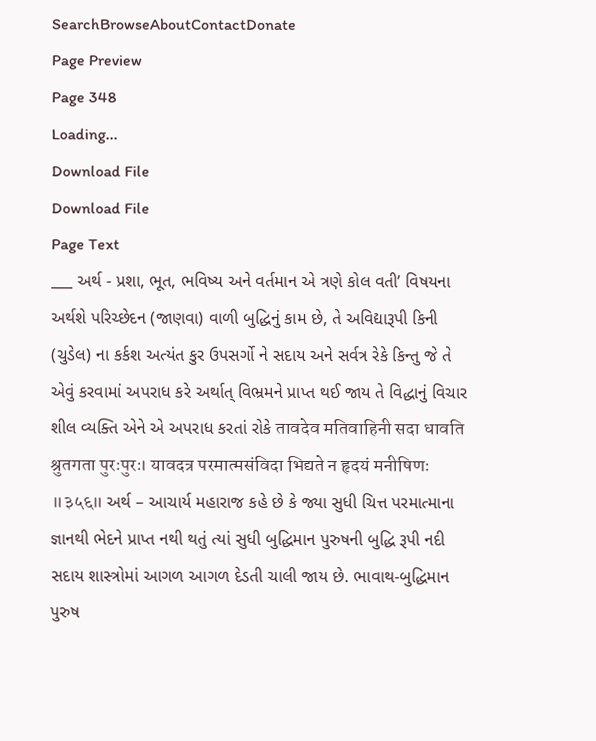SearchBrowseAboutContactDonate
Page Preview
Page 348
Loading...
Download File
Download File
Page Text
___ અર્થ - પ્રશા, ભૂત, ભવિષ્ય અને વર્તમાન એ ત્રણે કોલ વતી’ વિષયના અર્થશે પરિચ્છેદન (જાણવા) વાળી બુદ્ધિનું કામ છે, તે અવિદ્યારૂપી કિની (ચુડેલ) ના કર્કશ અત્યંત કુર ઉપસર્ગો ને સદાય અને સર્વત્ર રેકે કિન્તુ જે તે એવું કરવામાં અપરાધ કરે અર્થાત્ વિભ્રમને પ્રાપ્ત થઈ જાય તે વિદ્ધાનું વિચાર શીલ વ્યક્તિ એને એ અપરાધ કરતાં રોકે तावदेव मतिवाहिनी सदा धावति श्रुतगता पुरःपुरः। यावदत्र परमात्मसंविदा भिद्यते न हृदयं मनीषिणः ॥३५६॥ અર્થ – આચાર્ય મહારાજ કહે છે કે જ્યા સુધી ચિત્ત પરમાત્માના જ્ઞાનથી ભેદને પ્રાપ્ત નથી થતું ત્યાં સુધી બુદ્ધિમાન પુરુષની બુદ્ધિ રૂપી નદી સદાય શાસ્ત્રોમાં આગળ આગળ દેડતી ચાલી જાય છે. ભાવાથ-બુદ્ધિમાન પુરુષ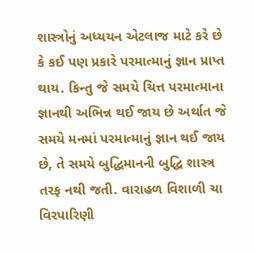શાસ્ત્રોનું અધ્યયન એટલાજ માટે કરે છે કે કઈ પણ પ્રકારે પરમાત્માનું જ્ઞાન પ્રાપ્ત થાય. કિન્તુ જે સમયે ચિત્ત પરમાત્માના જ્ઞાનથી અભિન્ન થઈ જાય છે અર્થાત જે સમયે મનમાં પરમાત્માનું જ્ઞાન થઈ જાય છે, તે સમયે બુદ્ધિમાનની બુદ્ધિ શાસ્ત્ર તરફ નથી જતી. વારાહળ વિશાળી ચા વિરપારિણી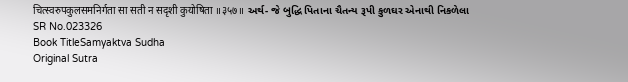चित्स्वरुपकुलसमनिर्गता सा सती न सदृशी कुयोषिता ॥३५७॥ અર્થ- જે બુદ્ધિ પિતાના ચૈતન્ય રૂપી કુળઘર એનાથી નિકળેલા
SR No.023326
Book TitleSamyaktva Sudha
Original Sutra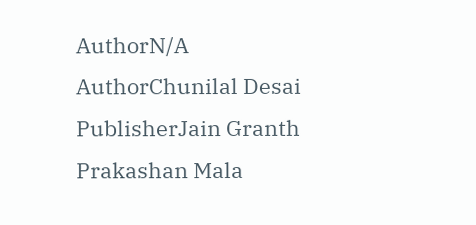AuthorN/A
AuthorChunilal Desai
PublisherJain Granth Prakashan Mala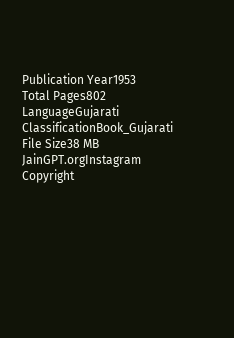Publication Year1953
Total Pages802
LanguageGujarati
ClassificationBook_Gujarati
File Size38 MB
JainGPT.orgInstagram
Copyright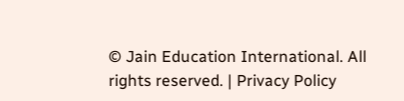© Jain Education International. All rights reserved. | Privacy Policy